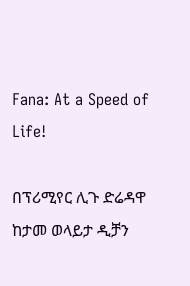Fana: At a Speed of Life!

በፕሪሚየር ሊጉ ድሬዳዋ ከታመ ወላይታ ዲቻን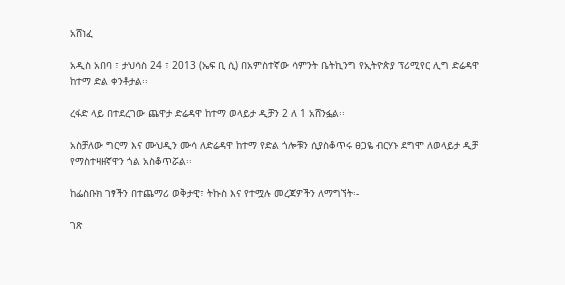አሸነፈ

አዲስ አበባ ፣ ታህሳስ 24 ፣ 2013 (ኤፍ ቢ ሲ) በአምስተኛው ሳምንት ቤትኪንግ የኢትዮጵያ ፕሪሚየር ሊግ ድሬዳዋ ከተማ ድል ቀንቶታል፡፡

ረፋድ ላይ በተደረገው ጨዋታ ድሬዳዋ ከተማ ወላይታ ዲቻን 2 ለ 1 አሸንፏል፡፡

አስቻለው ግርማ እና ሙህዲን ሙሳ ለድሬዳዋ ከተማ የድል ጎሎቹን ሲያስቆጥሩ ፀጋዬ ብርሃኑ ደግሞ ለወላይታ ዲቻ የማስተዛዘኛዋን ጎል አስቆጥሯል፡፡

ከፌስቡክ ገፃችን በተጨማሪ ወቅታዊ፣ ትኩስ እና የተሟሉ መረጃዎችን ለማግኘት፡-

ገጽ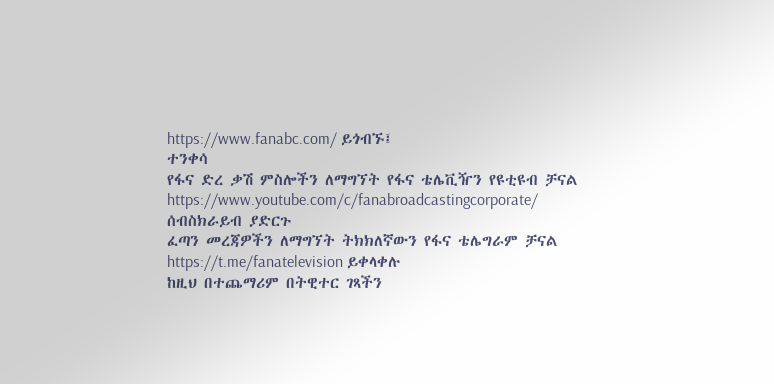https://www.fanabc.com/ ይጎብኙ፤
ተንቀሳ
የፋና ድረ ቃሽ ምስሎችን ለማግኘት የፋና ቴሌቪዥን የዩቲዩብ ቻናል https://www.youtube.com/c/fanabroadcastingcorporate/ ሰብስክራይብ ያድርጉ
ፈጣን መረጃዎችን ለማግኘት ትክክለኛውን የፋና ቴሌግራም ቻናል https://t.me/fanatelevision ይቀላቀሉ
ከዚህ በተጨማሪም በትዊተር ገጻችን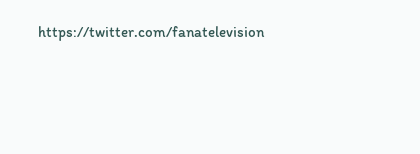https://twitter.com/fanatelevision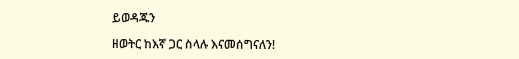ይወዳጁን

ዘወትር ከእኛ ጋር ስላሉ እናመሰግናለን!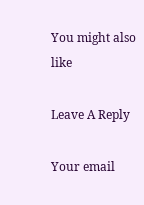You might also like

Leave A Reply

Your email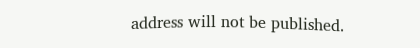address will not be published.